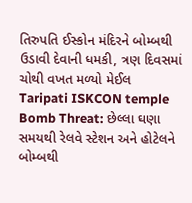તિરુપતિ ઈસ્કોન મંદિરને બોમ્બથી ઉડાવી દેવાની ધમકી, ત્રણ દિવસમાં ચોથી વખત મળ્યો મેઈલ
Taripati ISKCON temple Bomb Threat: છેલ્લા ઘણા સમયથી રેલવે સ્ટેશન અને હોટેલને બોમ્બથી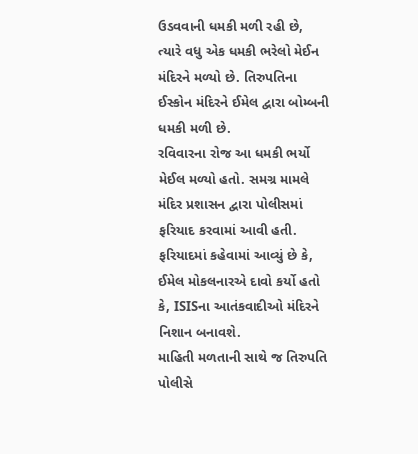ઉડવવાની ધમકી મળી રહી છે, ત્યારે વધુ એક ધમકી ભરેલો મેઈન મંદિરને મળ્યો છે. તિરુપતિના ઈસ્કોન મંદિરને ઈમેલ દ્વારા બોમ્બની ધમકી મળી છે.
રવિવારના રોજ આ ધમકી ભર્યો મેઈલ મળ્યો હતો. સમગ્ર મામલે મંદિર પ્રશાસન દ્વારા પોલીસમાં ફરિયાદ કરવામાં આવી હતી. ફરિયાદમાં કહેવામાં આવ્યું છે કે, ઈમેલ મોકલનારએ દાવો કર્યો હતો કે, ISISના આતંકવાદીઓ મંદિરને નિશાન બનાવશે.
માહિતી મળતાની સાથે જ તિરુપતિ પોલીસે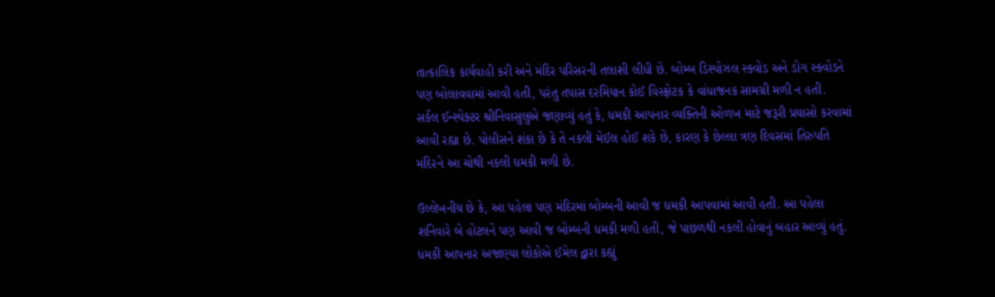તાત્કાલિક કાર્યવાહી કરી અને મંદિર પરિસરની તલાશી લીધી છે. બોમ્બ ડિસ્પોઝલ સ્ક્વોડ અને ડોગ સ્ક્વોડને પણ બોલાવવામાં આવી હતી, પરંતુ તપાસ દરમિયાન કોઈ વિસ્ફોટક કે વાંધાજનક સામગ્રી મળી ન હતી.
સર્કલ ઈન્સ્પેક્ટર શ્રીનિવાસુલુએ જણાવ્યું હતું કે, ધમકી આપનાર વ્યક્તિની ઓળખ માટે જરૂરી પ્રયાસો કરવામાં આવી રહ્યા છે. પોલીસને શંકા છે કે તે નકલી મેઈલ હોઈ શકે છે, કારણ કે છેલ્લા ત્રણ દિવસમાં તિરુપતિ મંદિરને આ ચોથી નકલી ધમકી મળી છે.

ઉલ્લેખનીય છે કે, આ પહેલા પણ મંદિરમાં બોમ્બની આવી જ ધમકી આપવામાં આવી હતી. આ પહેલા શનિવારે બે હોટલને પણ આવી જ બોમ્બની ધમકી મળી હતી, જે પાછળથી નકલી હોવાનું બહાર આવ્યું હતું.
ધમકી આપનાર અજાણ્યા લોકોએ ઈમેલ દ્વારા કહ્યું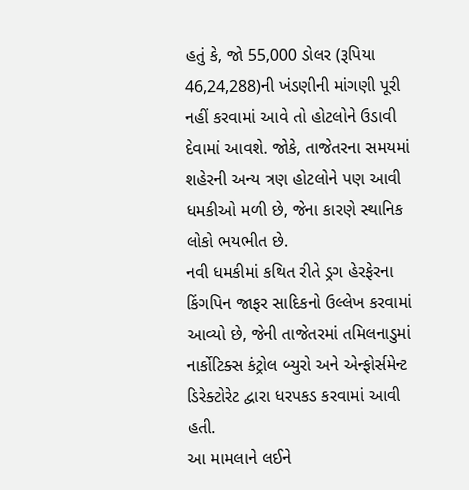હતું કે, જો 55,000 ડોલર (રૂપિયા 46,24,288)ની ખંડણીની માંગણી પૂરી નહીં કરવામાં આવે તો હોટલોને ઉડાવી દેવામાં આવશે. જોકે, તાજેતરના સમયમાં શહેરની અન્ય ત્રણ હોટલોને પણ આવી ધમકીઓ મળી છે, જેના કારણે સ્થાનિક લોકો ભયભીત છે.
નવી ધમકીમાં કથિત રીતે ડ્રગ હેરફેરના કિંગપિન જાફર સાદિકનો ઉલ્લેખ કરવામાં આવ્યો છે, જેની તાજેતરમાં તમિલનાડુમાં નાર્કોટિક્સ કંટ્રોલ બ્યુરો અને એન્ફોર્સમેન્ટ ડિરેક્ટોરેટ દ્વારા ધરપકડ કરવામાં આવી હતી.
આ મામલાને લઈને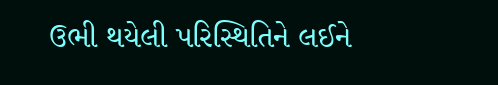ઉભી થયેલી પરિસ્થિતિને લઈને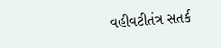વહીવટીતંત્ર સતર્ક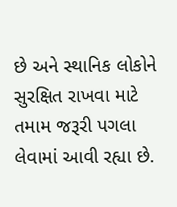છે અને સ્થાનિક લોકોને સુરક્ષિત રાખવા માટે તમામ જરૂરી પગલા લેવામાં આવી રહ્યા છે.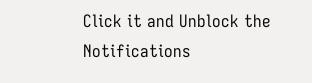Click it and Unblock the Notifications